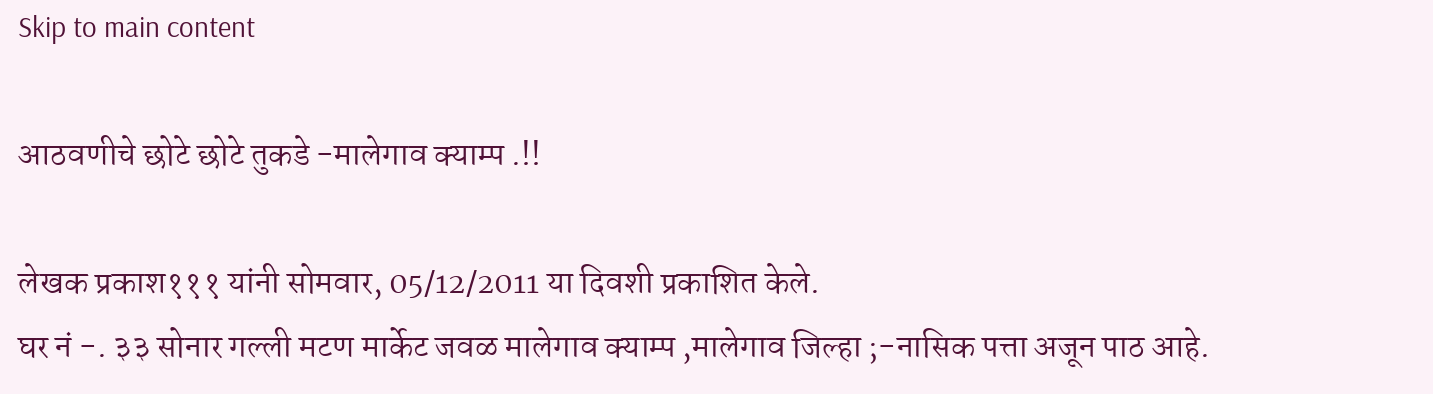Skip to main content

आठवणीचे छोटे छोटे तुकडे -मालेगाव क्याम्प .!!

लेखक प्रकाश१११ यांनी सोमवार, 05/12/2011 या दिवशी प्रकाशित केले.
घर नं -. ३३ सोनार गल्ली मटण मार्केट जवळ मालेगाव क्याम्प ,मालेगाव जिल्हा ;-नासिक पत्ता अजून पाठ आहे.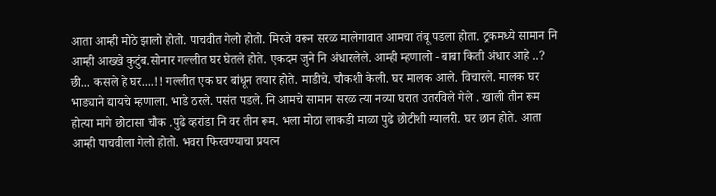आता आम्ही मोठे झालो होतो. पाचवीत गेलो होतो. मिरजे वरून सरळ मालेगावात आमचा तंबू पडला होता. ट्रकमध्ये सामान नि आम्ही आख्खे कुटुंब.सोनार गल्लीत घर घेतले होते. एकदम जुने नि अंधारलेले. आम्ही म्हणालो - बाबा किती अंधार आहे ..? छी... कसले हे घर....!! गल्लीत एक घर बांधून तयार होते. माडीचे. चौकशी केली. घर मालक आले. विचारले. मालक घर भाड्याने द्यायचे म्हणाला. भाडे ठरले. पसंत पडले. नि आमचे सामान सरळ त्या नव्या घरात उतरविले गेले . खाली तीन रूम होत्या मागे छोटासा चौक .पुढे व्हरांडा नि वर तीन रूम. भला मोठा लाकडी माळा पुढे छोटीशी ग्यालरी. घर छान होते. आता आम्ही पाचवीला गेलो होतो. भवरा फिरवण्याचा प्रयत्न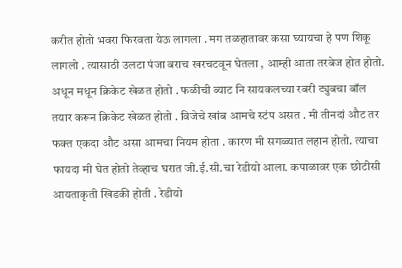करीत होतो भवरा फिरवता येऊ लागला . मग तळहातावर कसा घ्यायचा हे पण शिकू लागलो . त्यासाठी उलटा पंजा बराच खरचटवून घेतला , आम्ही आता तरबेज होत होतो. अधून मधून क्रिकेट खेळत होतो . फळीची ब्याट नि सायकलच्या रबरी ट्युबचा बॉल तयार करून क्रिकेट खेळत होतो . विजेचे खांब आमचे स्टंप असत . मी तीनदां औट तर फक्त एकदा औट असा आमचा नियम होता . कारण मी सगळ्यात लहान होतो. त्याचा फायदा मी घेत होतो तेव्हाच घरात जी.ई.सी.चा रेडीयो आला. कपाळावर एक छोटीसी आयताकृती खिडकी होती . रेडीयो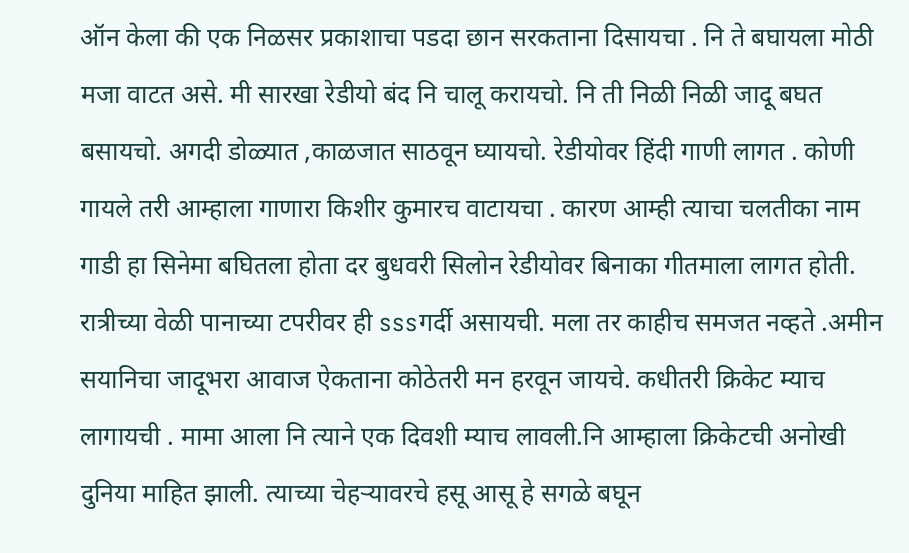ऑन केला की एक निळसर प्रकाशाचा पडदा छान सरकताना दिसायचा . नि ते बघायला मोठी मजा वाटत असे. मी सारखा रेडीयो बंद नि चालू करायचो. नि ती निळी निळी जादू बघत बसायचो. अगदी डोळ्यात ,काळजात साठवून घ्यायचो. रेडीयोवर हिंदी गाणी लागत . कोणी गायले तरी आम्हाला गाणारा किशीर कुमारच वाटायचा . कारण आम्ही त्याचा चलतीका नाम गाडी हा सिनेमा बघितला होता दर बुधवरी सिलोन रेडीयोवर बिनाका गीतमाला लागत होती. रात्रीच्या वेळी पानाच्या टपरीवर ही sssगर्दी असायची. मला तर काहीच समजत नव्हते .अमीन सयानिचा जादूभरा आवाज ऐकताना कोठेतरी मन हरवून जायचे. कधीतरी क्रिकेट म्याच लागायची . मामा आला नि त्याने एक दिवशी म्याच लावली.नि आम्हाला क्रिकेटची अनोखी दुनिया माहित झाली. त्याच्या चेहऱ्यावरचे हसू आसू हे सगळे बघून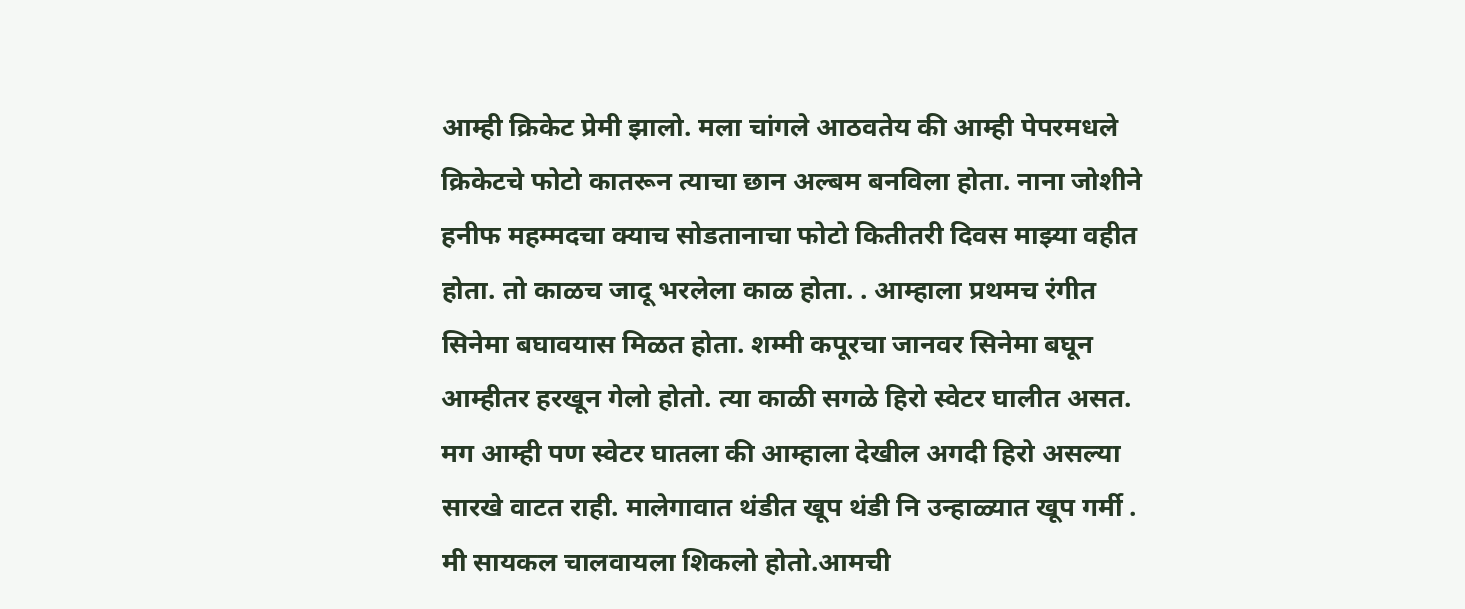आम्ही क्रिकेट प्रेमी झालो. मला चांगले आठवतेय की आम्ही पेपरमधले क्रिकेटचे फोटो कातरून त्याचा छान अल्बम बनविला होता. नाना जोशीने हनीफ महम्मदचा क्याच सोडतानाचा फोटो कितीतरी दिवस माझ्या वहीत होता. तो काळच जादू भरलेला काळ होता. . आम्हाला प्रथमच रंगीत सिनेमा बघावयास मिळत होता. शम्मी कपूरचा जानवर सिनेमा बघून आम्हीतर हरखून गेलो होतो. त्या काळी सगळे हिरो स्वेटर घालीत असत. मग आम्ही पण स्वेटर घातला की आम्हाला देखील अगदी हिरो असल्या सारखे वाटत राही. मालेगावात थंडीत खूप थंडी नि उन्हाळ्यात खूप गर्मी . मी सायकल चालवायला शिकलो होतो.आमची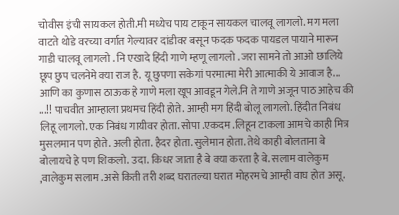चोवीस इंची सायकल होती.मी मध्येच पाय टाकून सायकल चालवू लागलो. मग मला वाटते थोडे वरच्या वर्गात गेल्यावर दांडीवर बसून फदक फदक पायडल पायाने मारून गाडी चालवू लागलो . नि एखादे हिंदी गाणे म्हणू लागलो . जरा सामने तो आओ छालिये छूप छुप चलनेमे क्या राज है. यू छुपणा सकेगां परमात्मा मेरी आत्माकी ये आवाज है... आणि का कुणास ठाऊक हे गाणे मला खूप आवडून गेले.नि ते गाणे अजून पाठ आहेच की ...!! पाचवीत आम्हाला प्रथमच हिंदी होते. आम्ही मग हिंदी बोलू लागलो. हिंदीत निबंध लिहू लागलो. एक निबंध गायीवर होता. सोपा .एकदम .लिहून टाकला आमचे काही मित्र मुसलमान पण होते. अली होता. हैदर होता. सुलेमान होता. तेथे काही बोलताना बे बोलायचे हे पण शिकलो. उदा. किधर जाता है बे क्या करता है बे. सलाम वालेकुम ,वालेकुम सलाम .असे किती तरी शब्द घरातल्या घरात मोहरमचे आम्ही वाघ होत असू.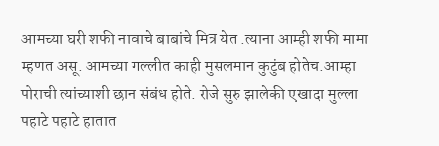आमच्या घरी शफी नावाचे बाबांचे मित्र येत .त्याना आम्ही शफी मामा म्हणत असू. आमच्या गल्लीत काही मुसलमान कुटुंब होतेच.आम्हा पोराची त्यांच्याशी छान संबंध होते. रोजे सुरु झालेकी एखादा मुल्ला पहाटे पहाटे हातात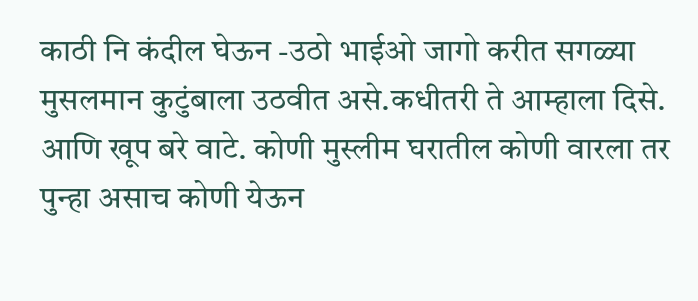काठी नि कंदील घेऊन -उठो भाईओ जागो करीत सगळ्या मुसलमान कुटुंबाला उठवीत असे.कधीतरी ते आम्हाला दिसे. आणि खूप बरे वाटे. कोणी मुस्लीम घरातील कोणी वारला तर पुन्हा असाच कोणी येऊन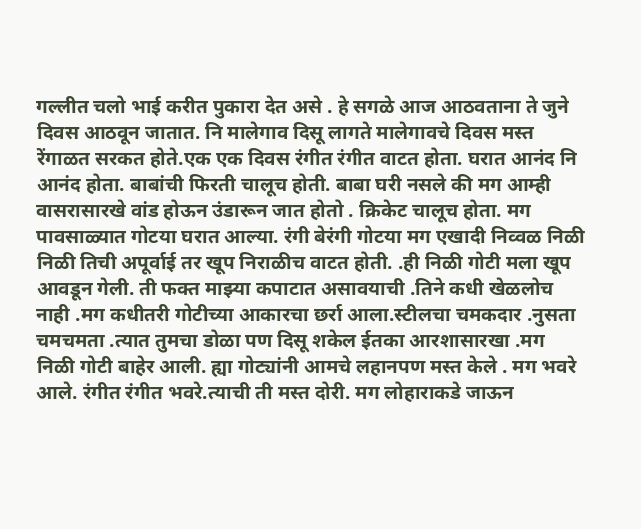गल्लीत चलो भाई करीत पुकारा देत असे . हे सगळे आज आठवताना ते जुने दिवस आठवून जातात. नि मालेगाव दिसू लागते मालेगावचे दिवस मस्त रेंगाळत सरकत होते.एक एक दिवस रंगीत रंगीत वाटत होता. घरात आनंद नि आनंद होता. बाबांची फिरती चालूच होती. बाबा घरी नसले की मग आम्ही वासरासारखे वांड होऊन उंडारून जात होतो . क्रिकेट चालूच होता. मग पावसाळ्यात गोटया घरात आल्या. रंगी बेरंगी गोटया मग एखादी निव्वळ निळी निळी तिची अपूर्वाई तर खूप निराळीच वाटत होती. .ही निळी गोटी मला खूप आवडून गेली. ती फक्त माझ्या कपाटात असावयाची .तिने कधी खेळलोच नाही .मग कधीतरी गोटीच्या आकारचा छर्रा आला.स्टीलचा चमकदार .नुसता चमचमता .त्यात तुमचा डोळा पण दिसू शकेल ईतका आरशासारखा .मग निळी गोटी बाहेर आली. ह्या गोट्यांनी आमचे लहानपण मस्त केले . मग भवरे आले. रंगीत रंगीत भवरे.त्याची ती मस्त दोरी. मग लोहाराकडे जाऊन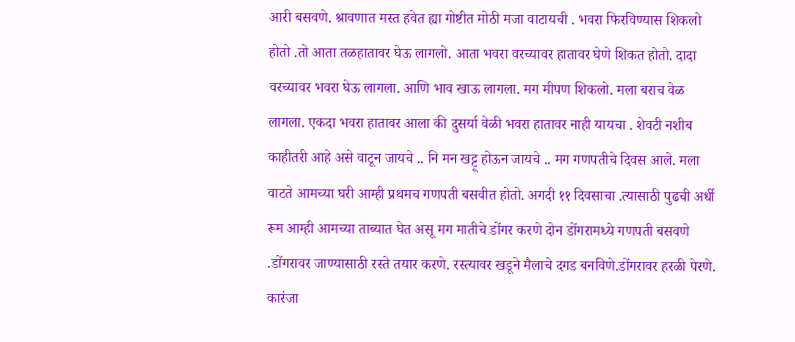आरी बसवणे. श्रावणात मस्त हवेत ह्या गोष्टीत मोठी मजा वाटायची . भवरा फिरविण्यास शिकलो होतो .तो आता तळहातावर घेऊ लागलो. आता भवरा वरच्यावर हातावर घेणे शिकत होतो. दादा वरच्यावर भवरा घेऊ लागला. आणि भाव खाऊ लागला. मग मीपण शिकलो. मला बराच वेळ लागला. एकदा भवरा हातावर आला की दुसर्या वेळी भवरा हातावर नाही यायचा . शेवटी नशीब काहीतरी आहे असे वाटून जायचे .. नि मन खट्टू होऊन जायचे .. मग गणपतीचे दिवस आले. मला वाटते आमच्या घरी आम्ही प्रथमच गणपती बसवीत होतो. अगदी ११ दिवसाचा .त्यासाठी पुढची अर्धी रूम आम्ही आमच्या ताब्यात घेत असू मग मातीचे डोंगर करणे दोन डोंगरामध्ये गणपती बसवणे .डोंगरावर जाण्यासाठी रस्ते तयार करणे. रस्त्यावर खडूने मैलाचे दगड बनविणे.डोंगरावर हरळी पेरणे. कारंजा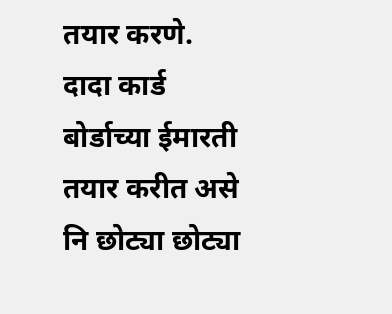तयार करणे. दादा कार्ड बोर्डाच्या ईमारती तयार करीत असे नि छोट्या छोट्या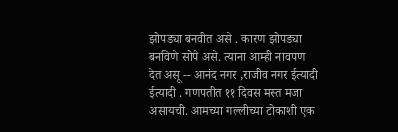झोपड्या बनवीत असे . कारण झोपड्या बनविणे सोपे असे. त्याना आम्ही नावपण देत असू -- आनंद नगर ,राजीव नगर ईत्यादी ईत्यादी . गणपतीत ११ दिवस मस्त मजा असायची. आमच्या गल्लीच्या टोकाशी एक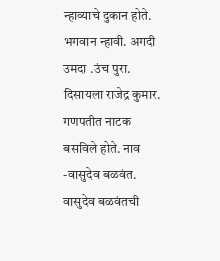न्हाव्याचे दुकान होते. भगवान न्हावी. अगदी उमदा .उंच पुरा. दिसायला राजेद्र कुमार. गणपतीत नाटक बसविले होते. नाव -वासुदेव बळवंत. वासुदेव बळवंतची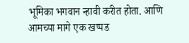भूमिका भगवान न्हावी करीत होता. आणि आमच्या मागे एक खप्पड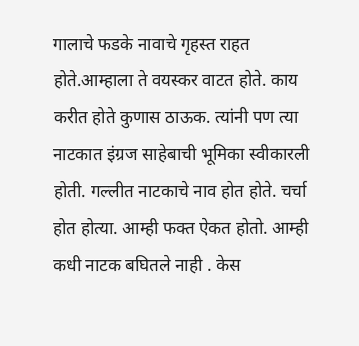गालाचे फडके नावाचे गृहस्त राहत होते.आम्हाला ते वयस्कर वाटत होते. काय करीत होते कुणास ठाऊक. त्यांनी पण त्या नाटकात इंग्रज साहेबाची भूमिका स्वीकारली होती. गल्लीत नाटकाचे नाव होत होते. चर्चा होत होत्या. आम्ही फक्त ऐकत होतो. आम्ही कधी नाटक बघितले नाही . केस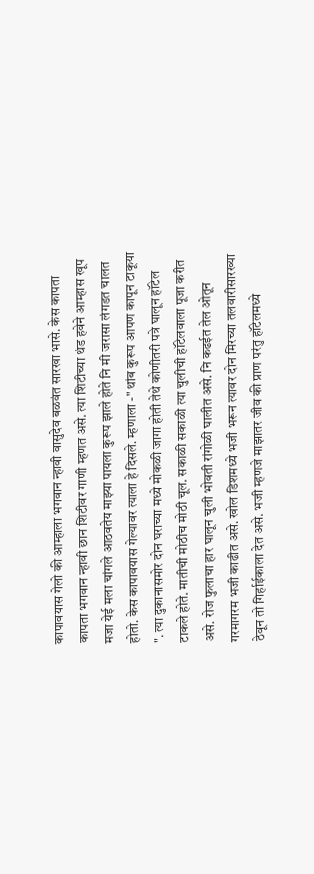कापावयास गेलो की आम्हाला भगवान न्हावी वासुदेव बळवंत सारखा भासे. केस कापता कापता भगवान न्हावी छान शिटीवर गाणी म्हणत असे. त्या शिटीच्या थंड हवेने आम्हास खूप मजा येई मला चांगले आठवतेय माझ्या पायला कुरूप झाले होते नि मी जरासा लंगडत चालत होतो. केस कापावयास गेल्यावर त्याला हे दिसले. म्हणाला -" थांब कुरूप आपण कापून टाकूया ". त्या दुकानासमोर दोन घराच्या मध्ये मोकळी जागा होती तेथे कोणीतरी पत्रे घालून हॉटेल टाकले होते. मातीची मोठीच मोठी चूल. सकाळी सकाळी त्या चुलीची हॉटेलवाला पूजा करीत असे. रोज फुलाचा हार घालून चुली भोवती रांगोळी घालीत असे. नि कढईत तेल ओतून गरमागरम भजी काढीत असे. खोल डिशमध्ये भजी भरून त्यावर दोन मिरच्या तलवारीसारख्या ठेवून तो गिर्हाईकाला देत असे. भजी म्हणजे माझातर जीव की प्राण परंतु हॉटेलमध्ये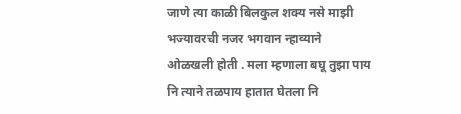जाणे त्या काळी बिलकुल शक्य नसे माझी भज्यावरची नजर भगवान न्हाव्याने ओळखली होती . मला म्हणाला बघू तुझा पाय नि त्याने तळपाय हातात घेतला नि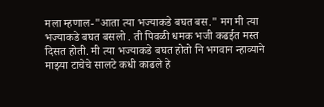मला म्हणाल-"आता त्या भज्याकडे बघत बस." मग मी त्या भज्याकडे बघत बसलो . ती पिवळी धमक भजी कढईत मस्त दिसत होती. मी त्या भज्याकडे बघत होतो नि भगवान न्हाव्याने माझ्या टाचेचे सालटे कधी काढले हे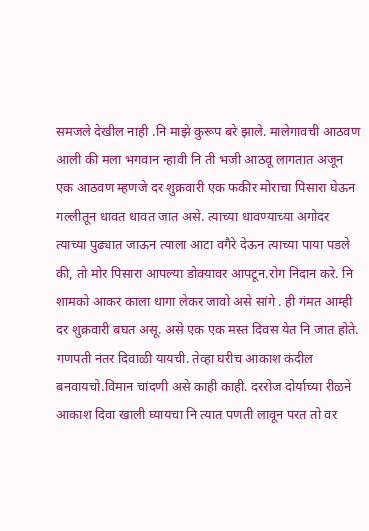समजले देखील नाही .नि माझे कुरूप बरे झाले. मालेगावची आठवण आली की मला भगवान न्हावी नि ती भजी आठवू लागतात अजून एक आठवण म्हणजे दर शुक्रवारी एक फकीर मोराचा पिसारा घेऊन गल्लीतून धावत धावत जात असे. त्याच्या धावण्याच्या अगोदर त्याच्या पुढ्यात जाऊन त्याला आटा वगैरे देऊन त्याच्या पाया पडले की, तो मोर पिसारा आपल्या डोक्यावर आपटून.रोग निदान करे. नि शामको आकर काला धागा लेकर जावो असे सांगे . ही गंमत आम्ही दर शुक्रवारी बघत असू. असे एक एक मस्त दिवस येत नि जात होते. गणपती नंतर दिवाळी यायची. तेव्हा घरीच आकाश कंदील बनवायचो.विमान चांदणी असे काही काही. दररोज दोर्याच्या रीळने आकाश दिवा खाली घ्यायचा नि त्यात पणती लावून परत तो वर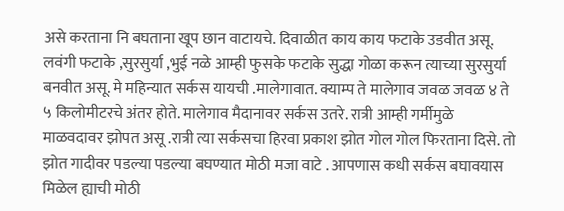असे करताना नि बघताना खूप छान वाटायचे. दिवाळीत काय काय फटाके उडवीत असू. लवंगी फटाके ,सुरसुर्या ,भुई नळे आम्ही फुसके फटाके सुद्धा गोळा करून त्याच्या सुरसुर्या बनवीत असू. मे महिन्यात सर्कस यायची .मालेगावात. क्याम्प ते मालेगाव जवळ जवळ ४ ते ५ किलोमीटरचे अंतर होते. मालेगाव मैदानावर सर्कस उतरे. रात्री आम्ही गर्मीमुळे माळवदावर झोपत असू .रात्री त्या सर्कसचा हिरवा प्रकाश झोत गोल गोल फिरताना दिसे. तो झोत गादीवर पडल्या पडल्या बघण्यात मोठी मजा वाटे . आपणास कधी सर्कस बघावयास मिळेल ह्याची मोठी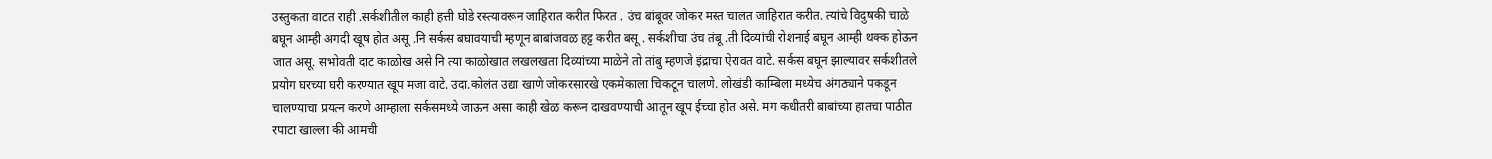उस्तुकता वाटत राही .सर्कशीतील काही हत्ती घोडे रस्त्यावरून जाहिरात करीत फिरत . उंच बांबूवर जोकर मस्त चालत जाहिरात करीत. त्यांचे विदुषकी चाळे बघून आम्ही अगदी खूष होत असू .नि सर्कस बघावयाची म्हणून बाबांजवळ हट्ट करीत बसू . सर्कशीचा उंच तंबू .ती दिव्यांची रोशनाई बघून आम्ही थक्क होऊन जात असू. सभोवती दाट काळोख असे नि त्या काळोखात लखलखता दिव्यांच्या माळेने तो तांबु म्हणजे इंद्राचा ऐरावत वाटे. सर्कस बघून झाल्यावर सर्कशीतले प्रयोग घरच्या घरी करण्यात खूप मजा वाटे. उदा.कोलंत उद्या खाणे जोकरसारखे एकमेकाला चिकटून चालणे. लोखंडी काम्बिला मध्येच अंगठ्याने पकडून चालण्याचा प्रयत्न करणे आम्हाला सर्कसमध्ये जाऊन असा काही खेळ करून दाखवण्याची आतून खूप ईच्चा होत असे. मग कधीतरी बाबांच्या हातचा पाठीत रपाटा खाल्ला की आमची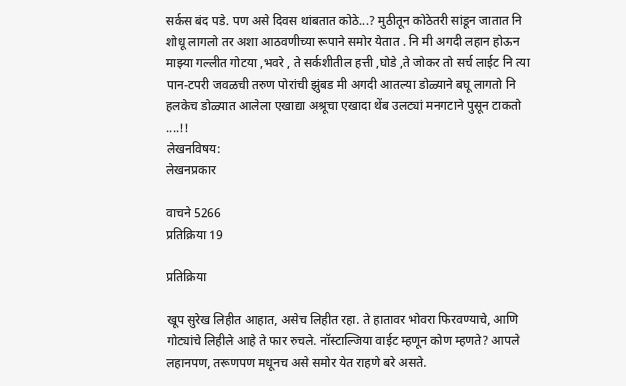सर्कस बंद पडे. पण असे दिवस थांबतात कोठे...? मुठीतून कोठेतरी सांडून जातात नि शोधू लागलो तर अशा आठवणीच्या रूपाने समोर येतात . नि मी अगदी लहान होऊन माझ्या गल्लीत गोटया ,भवरे , ते सर्कशीतील हत्ती ,घोडे ,ते जोकर तो सर्च लाईट नि त्या पान-टपरी जवळची तरुण पोरांची झुंबड मी अगदी आतल्या डोळ्याने बघू लागतो नि हलकेच डोळ्यात आलेला एखाद्या अश्रूचा एखादा थेंब उलट्यां मनगटाने पुसून टाकतो ....!!
लेखनविषय:
लेखनप्रकार

वाचने 5266
प्रतिक्रिया 19

प्रतिक्रिया

खूप सुरेख लिहीत आहात, असेच लिहीत रहा. ते हातावर भोवरा फिरवण्याचे, आणि गोट्यांचे लिहीले आहे ते फार रुचले. नॉस्टाल्जिया वाईट म्हणून कोण म्हणते? आपले लहानपण, तरूणपण मधूनच असे समोर येत राहणे बरे असते.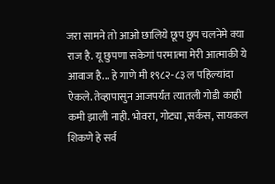जरा सामने तो आओ छालिये छूप छुप चलनेमे क्या राज है. यू छुपणा सकेगां परमात्मा मेरी आत्माकी ये आवाज है... हे गाणे मी १९८२-८३ ल पहिल्यांदा ऐकले. तेव्हापासुन आजपर्यंत त्यातली गोडी काही कमी झाली नाही. भोवरा, गोट्या ,सर्कस, सायकल शिकणे हे सर्व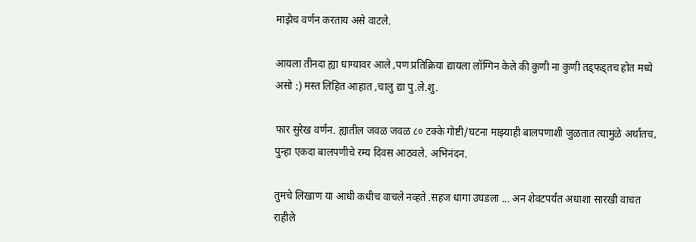माझेच वर्णन करताय असे वाटले.

आयला तीनदा ह्या धाग्यावर आले ,पण प्रतिक्रिया द्यायला लॉग्गिन केले की कुणी ना कुणी तड्फड्तच होत मध्ये असो :) मस्त लिहित आहात ,चालु द्या पु.ले.शु.

फार सुरेख वर्णन. ह्यातील जवळ जवळ ८० टक्के गोष्टी/घटना माझ्याही बालपणाशी जुळतात त्यामुळे अर्थातच, पुन्हा एकदा बालपणीचे रम्य दिवस आठवले. अभिनंदन.

तुमचे लिखाण या आधी कधीच वाचले नव्हते .सहज धागा उघडला ... अन शेवटपर्यंत अधाशा सारखी वाचत राहीले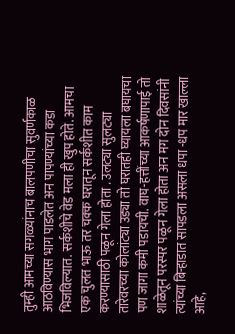तुम्ही आमच्या सगळ्यांनाच बालपणीचा सुवर्णकाळ आठविण्यास भाग पाडलेत अन पापण्यांच्या कडा भिजविल्यात. सर्कशीचे वेड मला ही खुप होते. आमचा एक चुलत भाऊ तर चक्क घरातून सर्कशीत काम करण्यासाठी पळून गेला होता . उलट्या सुलट्या तारेवरच्या कोलांट्या उड्या तो घरातही घ्यायला बघायचा पण जागा कमी पडायची. वाघ-हत्तींच्या आकर्षणापाई तो शाळेतून परस्पर पळून गेला होता अन मग दोन दिवसांनी त्यांच्या बिर्‍हाडात सापडला असला धपा -धप मार खाल्ला आहे,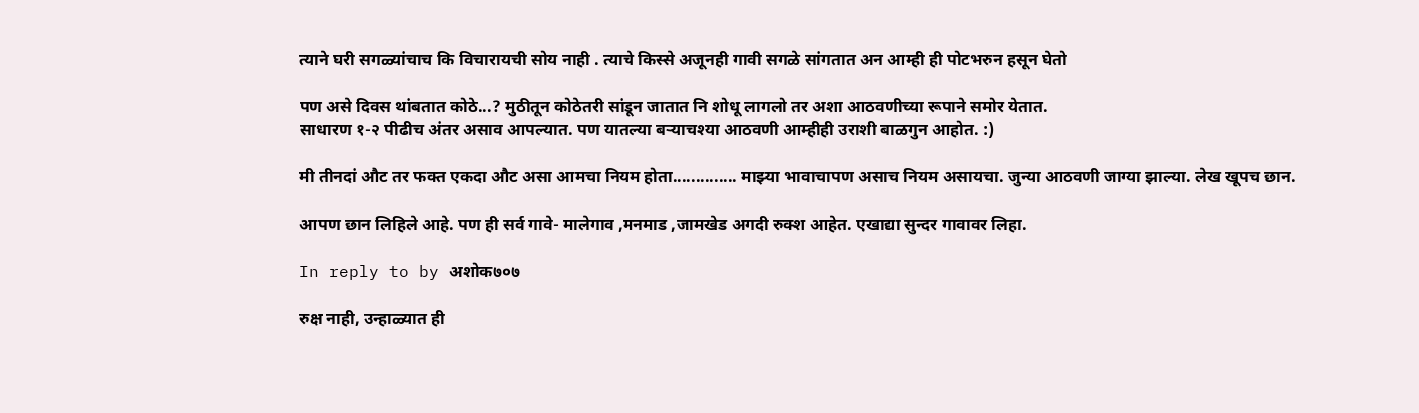त्याने घरी सगळ्यांचाच कि विचारायची सोय नाही . त्याचे किस्से अजूनही गावी सगळे सांगतात अन आम्ही ही पोटभरुन हसून घेतो

पण असे दिवस थांबतात कोठे...? मुठीतून कोठेतरी सांडून जातात नि शोधू लागलो तर अशा आठवणीच्या रूपाने समोर येतात.
साधारण १-२ पीढीच अंतर असाव आपल्यात. पण यातल्या बर्‍याचश्या आठवणी आम्हीही उराशी बाळगुन आहोत. :)

मी तीनदां औट तर फक्त एकदा औट असा आमचा नियम होता.............. माझ्या भावाचापण असाच नियम असायचा. जुन्या आठवणी जाग्या झाल्या. लेख खूपच छान.

आपण छान लिहिले आहे. पण ही सर्व गावे- मालेगाव ,मनमाड ,जामखेड अगदी रुक्श आहेत. एखाद्या सुन्दर गावावर लिहा.

In reply to by अशोक७०७

रुक्ष नाही, उन्हाळ्यात ही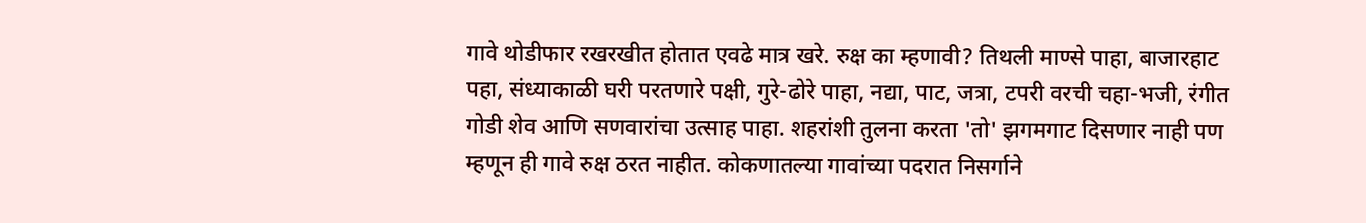गावे थोडीफार रखरखीत होतात एवढे मात्र खरे. रुक्ष का म्हणावी? तिथली माण्से पाहा, बाजारहाट पहा, संध्याकाळी घरी परतणारे पक्षी, गुरे-ढोरे पाहा, नद्या, पाट, जत्रा, टपरी वरची चहा-भजी, रंगीत गोडी शेव आणि सणवारांचा उत्साह पाहा. शहरांशी तुलना करता 'तो' झगमगाट दिसणार नाही पण म्हणून ही गावे रुक्ष ठरत नाहीत. कोकणातल्या गावांच्या पदरात निसर्गाने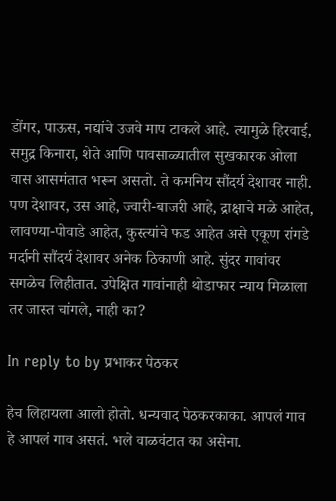डोंगर, पाऊस, नद्यांचे उजवे माप टाकले आहे. त्यामुळे हिरवाई, समुद्र किनारा, शेते आणि पावसाळ्यातील सुखकारक ओला वास आसमंतात भरून असतो. ते कमनिय सौंदर्य देशावर नाही. पण देशावर, उस आहे, ज्वारी-बाजरी आहे, द्राक्षाचे मळे आहेत, लावण्या-पोवाडे आहेत, कुस्त्यांचे फड आहेत असे एकूण रांगडे मर्दानी सौंदर्य देशावर अनेक ठिकाणी आहे. सुंदर गावांवर सगळेच लिहीतात. उपेक्षित गावांनाही थोडाफार न्याय मिळाला तर जास्त चांगले, नाही का?

In reply to by प्रभाकर पेठकर

हेच लिहायला आलो होतो. धन्यवाद पेठकरकाका. आपलं गाव हे आपलं गाव असतं. भले वाळवंटात का असेना.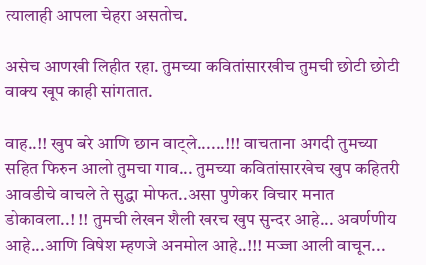त्यालाही आपला चेहरा असतोच.

असेच आणखी लिहीत रहा. तुमच्या कवितांसारखीच तुमची छोटी छोटी वाक्य खूप काही सांगतात.

वाह..!! खुप बरे आणि छान वाट्ले......!!! वाचताना अगदी तुमच्या सहित फिरुन आलो तुमचा गाव... तुमच्या कवितांसारखेच खुप कहितरी आवडीचे वाचले ते सुद्धा मोफत..असा पुणेकर विचार मनात डोकावला..! !! तुमची लेखन शैली खरच खुप सुन्दर आहे... अवर्णणीय आहे...आणि विषेश म्हणजे अनमोल आहे..!!! मज्जा आली वाचून...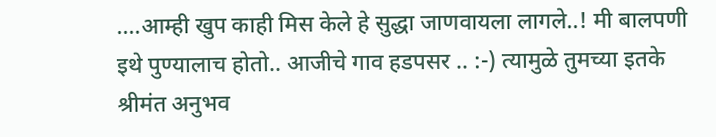....आम्ही खुप काही मिस केले हे सुद्धा जाणवायला लागले..! मी बालपणी इथे पुण्यालाच होतो.. आजीचे गाव हडपसर .. :-) त्यामुळे तुमच्या इतके श्रीमंत अनुभव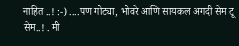नाहित ..! :-) ....पण गोट्या, भोवरे आणि सायकल अगदी सेम टू सेम..! . मी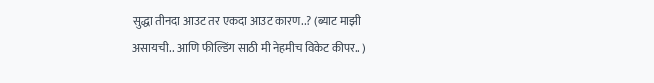सुद्धा तीनदा आउट तर एकदा आउट कारण..? (ब्याट माझी असायची.. आणि फील्डिंग साठी मी नेहमीच विकेट कीपर.. )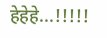हेहेहे...!!!!!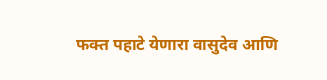फक्त पहाटे येणारा वासुदेव आणि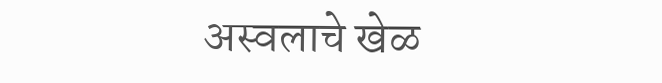अस्वलाचे खेळ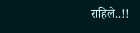राहिले..!!